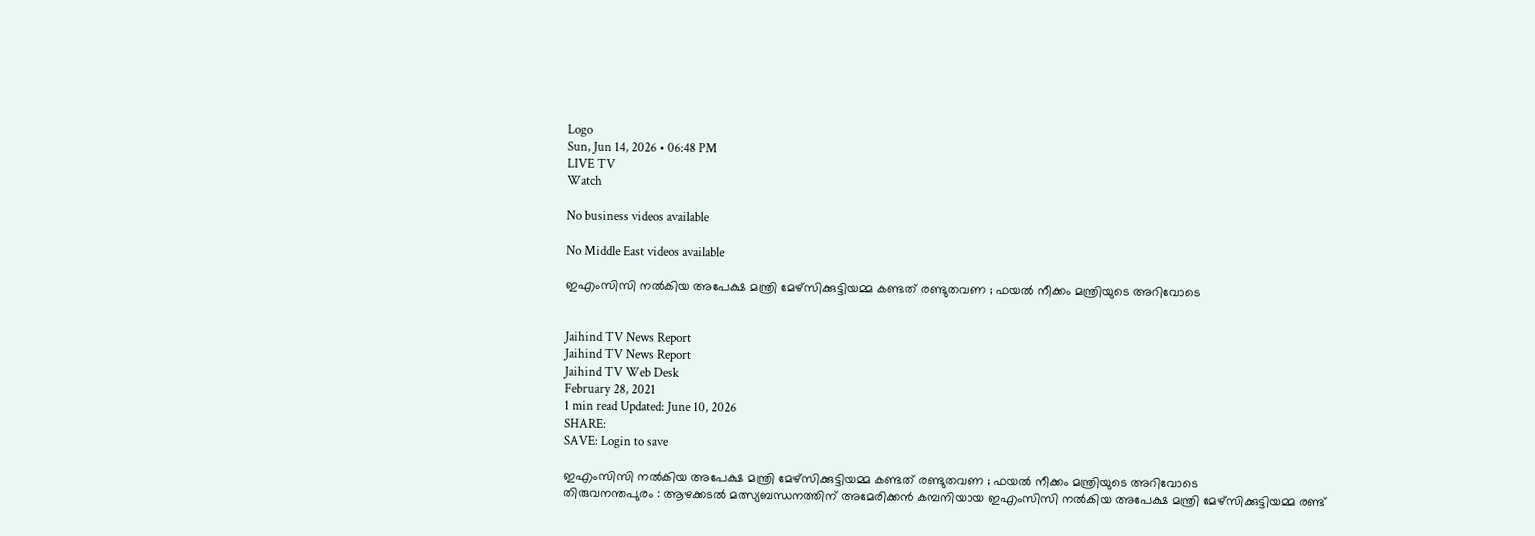Logo
Sun, Jun 14, 2026 • 06:48 PM
LIVE TV
Watch

No business videos available

No Middle East videos available

ഇഎംസിസി നല്‍കിയ അപേക്ഷ മന്ത്രി മേഴ്സിക്കുട്ടിയമ്മ കണ്ടത് രണ്ടുതവണ ; ഫയല്‍ നീക്കം മന്ത്രിയുടെ അറിവോടെ


Jaihind TV News Report
Jaihind TV News Report
Jaihind TV Web Desk
February 28, 2021
1 min read Updated: June 10, 2026
SHARE:
SAVE: Login to save

ഇഎംസിസി നല്‍കിയ അപേക്ഷ മന്ത്രി മേഴ്സിക്കുട്ടിയമ്മ കണ്ടത് രണ്ടുതവണ ; ഫയല്‍ നീക്കം മന്ത്രിയുടെ അറിവോടെ
തിരുവനന്തപുരം : ആഴക്കടൽ മത്സ്യബന്ധനത്തിന് അമേരിക്കൻ കമ്പനിയായ ഇഎംസിസി നൽകിയ അപേക്ഷ മന്ത്രി മേഴ്‌സിക്കുട്ടിയമ്മ രണ്ട്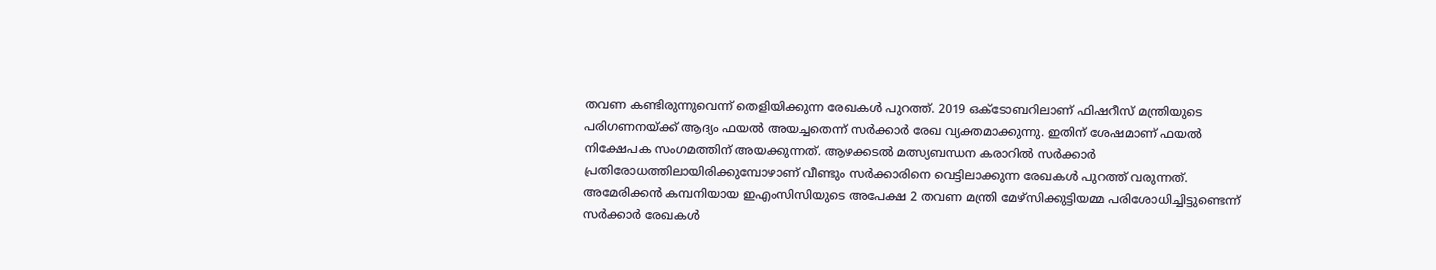തവണ കണ്ടിരുന്നുവെന്ന് തെളിയിക്കുന്ന രേഖകള്‍ പുറത്ത്. 2019 ഒക്ടോബറിലാണ് ഫിഷറീസ് മന്ത്രിയുടെ പരിഗണനയ്ക്ക് ആദ്യം ഫയൽ അയച്ചതെന്ന് സർക്കാർ രേഖ വ്യക്തമാക്കുന്നു. ഇതിന് ശേഷമാണ് ഫയൽ നിക്ഷേപക സംഗമത്തിന് അയക്കുന്നത്. ആഴക്കടൽ മത്സ്യബന്ധന കരാറിൽ സർക്കാർ പ്രതിരോധത്തിലായിരിക്കുമ്പോഴാണ് വീണ്ടും സർക്കാരിനെ വെട്ടിലാക്കുന്ന രേഖകൾ പുറത്ത് വരുന്നത്. അമേരിക്കൻ കമ്പനിയായ ഇഎംസിസിയുടെ അപേക്ഷ 2 തവണ മന്ത്രി മേഴ്‌സിക്കുട്ടിയമ്മ പരിശോധിച്ചിട്ടുണ്ടെന്ന് സർക്കാർ രേഖകൾ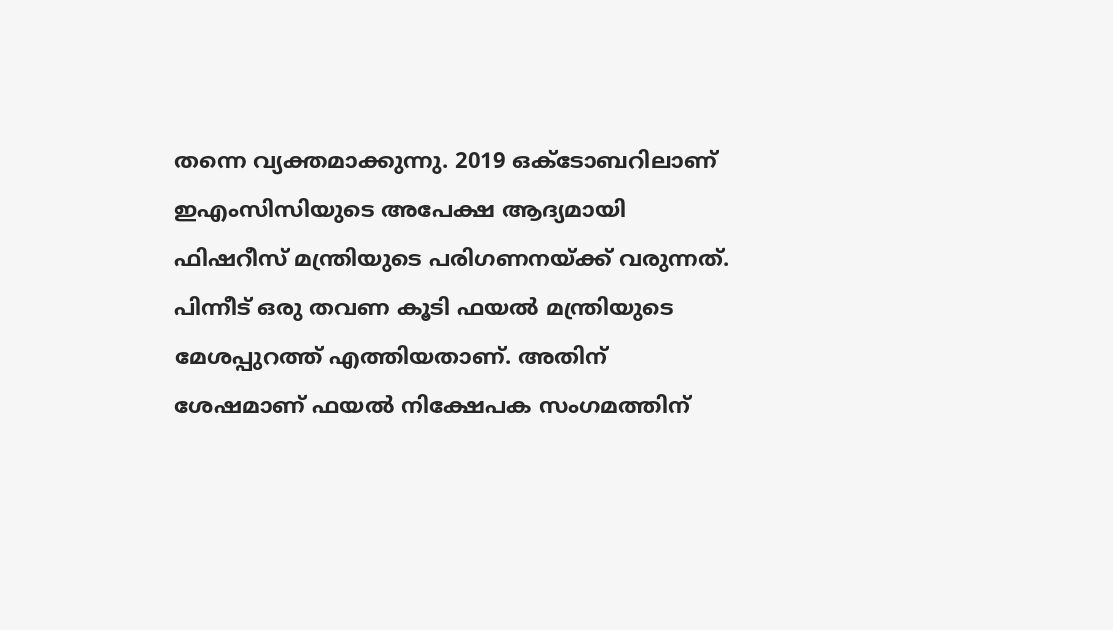തന്നെ വ്യക്തമാക്കുന്നു. 2019 ഒക്ടോബറിലാണ് ഇഎംസിസിയുടെ അപേക്ഷ ആദ്യമായി ഫിഷറീസ് മന്ത്രിയുടെ പരിഗണനയ്ക്ക് വരുന്നത്. പിന്നീട് ഒരു തവണ കൂടി ഫയൽ മന്ത്രിയുടെ മേശപ്പുറത്ത് എത്തിയതാണ്. അതിന് ശേഷമാണ് ഫയൽ നിക്ഷേപക സംഗമത്തിന്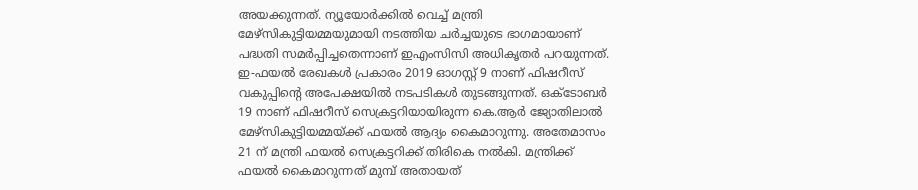അയക്കുന്നത്. ന്യൂയോർക്കിൽ വെച്ച് മന്ത്രി മേഴ്‌സികുട്ടിയമ്മയുമായി നടത്തിയ ചർച്ചയുടെ ഭാഗമായാണ് പദ്ധതി സമർപ്പിച്ചതെന്നാണ് ഇഎംസിസി അധികൃതർ പറയുന്നത്. ഇ-ഫയൽ രേഖകൾ പ്രകാരം 2019 ഓഗസ്റ്റ് 9 നാണ് ഫിഷറീസ് വകുപ്പിന്‍റെ അപേക്ഷയിൽ നടപടികൾ തുടങ്ങുന്നത്. ഒക്ടോബർ 19 നാണ് ഫിഷറീസ് സെക്രട്ടറിയായിരുന്ന കെ.ആർ ജ്യോതിലാൽ മേഴ്‌സികുട്ടിയമ്മയ്ക്ക് ഫയൽ ആദ്യം കൈമാറുന്നു. അതേമാസം 21 ന് മന്ത്രി ഫയൽ സെക്രട്ടറിക്ക് തിരികെ നൽകി. മന്ത്രിക്ക് ഫയൽ കൈമാറുന്നത് മുമ്പ് അതായത്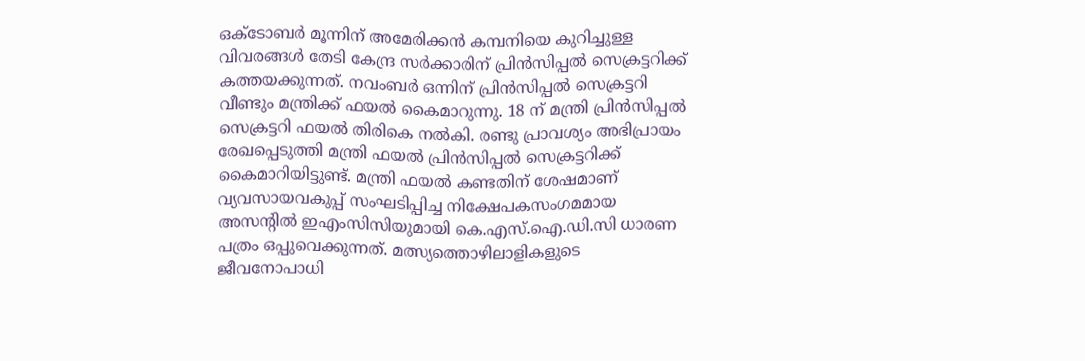ഒക്ടോബർ മൂന്നിന് അമേരിക്കൻ കമ്പനിയെ കുറിച്ചുള്ള വിവരങ്ങൾ തേടി കേന്ദ്ര സർക്കാരിന് പ്രിൻസിപ്പൽ സെക്രട്ടറിക്ക് കത്തയക്കുന്നത്. നവംബർ ഒന്നിന് പ്രിൻസിപ്പൽ സെക്രട്ടറി വീണ്ടും മന്ത്രിക്ക് ഫയൽ കൈമാറുന്നു. 18 ന് മന്ത്രി പ്രിൻസിപ്പൽ സെക്രട്ടറി ഫയൽ തിരികെ നൽകി. രണ്ടു പ്രാവശ്യം അഭിപ്രായം രേഖപ്പെടുത്തി മന്ത്രി ഫയൽ പ്രിൻസിപ്പൽ സെക്രട്ടറിക്ക് കൈമാറിയിട്ടുണ്ട്. മന്ത്രി ഫയൽ കണ്ടതിന് ശേഷമാണ് വ്യവസായവകുപ്പ് സംഘടിപ്പിച്ച നിക്ഷേപകസംഗമമായ അസന്‍റിൽ ഇഎംസിസിയുമായി കെ.എസ്.ഐ.ഡി.സി ധാരണ പത്രം ഒപ്പുവെക്കുന്നത്. മത്സ്യത്തൊഴിലാളികളുടെ ജീവനോപാധി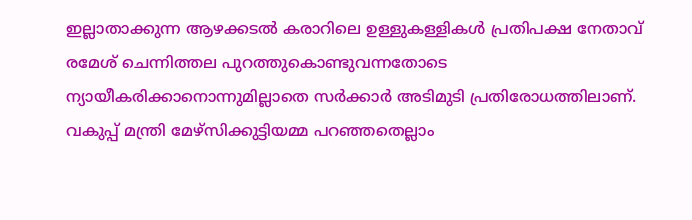ഇല്ലാതാക്കുന്ന ആഴക്കടല്‍ കരാറിലെ ഉള്ളുകള്ളികള്‍ പ്രതിപക്ഷ നേതാവ് രമേശ് ചെന്നിത്തല പുറത്തുകൊണ്ടുവന്നതോടെ ന്യായീകരിക്കാനൊന്നുമില്ലാതെ സർക്കാർ അടിമുടി പ്രതിരോധത്തിലാണ്. വകുപ്പ് മന്ത്രി മേഴ്സിക്കുട്ടിയമ്മ പറഞ്ഞതെല്ലാം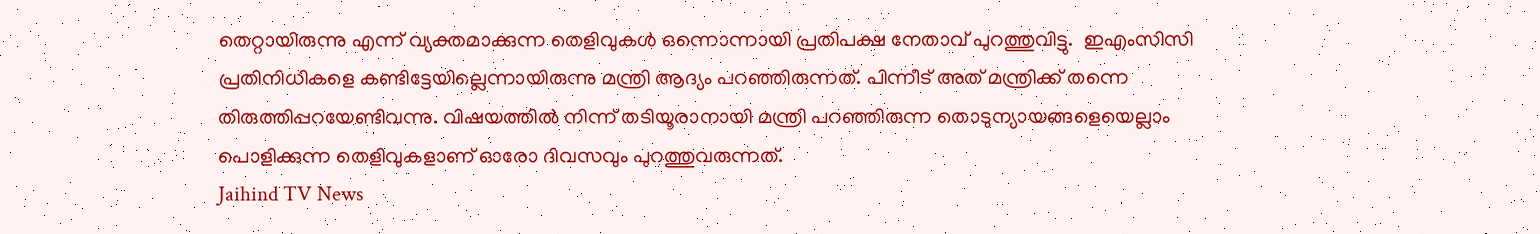തെറ്റായിരുന്നു എന്ന് വ്യക്തമാക്കുന്ന തെളിവുകള്‍ ഒന്നൊന്നായി പ്രതിപക്ഷ നേതാവ് പുറത്തുവിട്ടു.  ഇഎംസിസി പ്രതിനിധികളെ കണ്ടിട്ടേയില്ലെന്നായിരുന്നു മന്ത്രി ആദ്യം പറഞ്ഞിരുന്നത്. പിന്നീട് അത് മന്ത്രിക്ക് തന്നെ തിരുത്തിപ്പറയേണ്ടിവന്നു. വിഷയത്തില്‍ നിന്ന് തടിയൂരാനായി മന്ത്രി പറഞ്ഞിരുന്ന തൊടുന്യായങ്ങളെയെല്ലാം പൊളിക്കുന്ന തെളിവുകളാണ് ഓരോ ദിവസവും പുറത്തുവരുന്നത്.
Jaihind TV News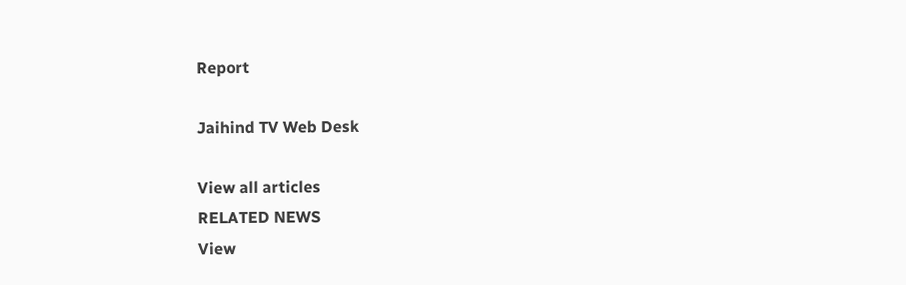Report

Jaihind TV Web Desk

View all articles
RELATED NEWS
View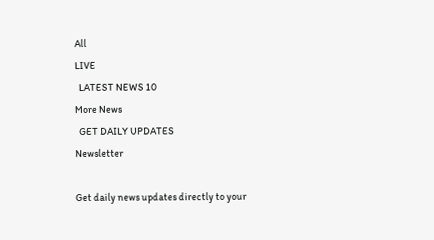All
LIVE
  LATEST NEWS 10
More News
  GET DAILY UPDATES
Newsletter

Get daily news updates directly to your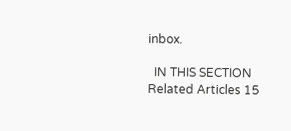inbox.

  IN THIS SECTION
Related Articles 15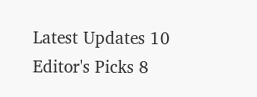Latest Updates 10
Editor's Picks 8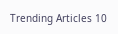Trending Articles 10